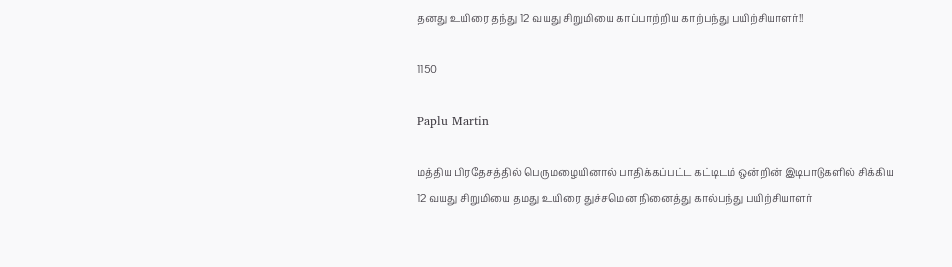தனது உயிரை தந்து 12 வயது சிறுமியை காப்பாற்றிய காற்பந்து பயிற்சியாளர்!!

1150

Paplu Martin

மத்திய பிரதேசத்தில் பெருமழையினால் பாதிக்கப்பட்ட கட்டிடம் ஒன்றின் இடிபாடுகளில் சிக்கிய 12 வயது சிறுமியை தமது உயிரை துச்சமென நினைத்து கால்பந்து பயிற்சியாளர்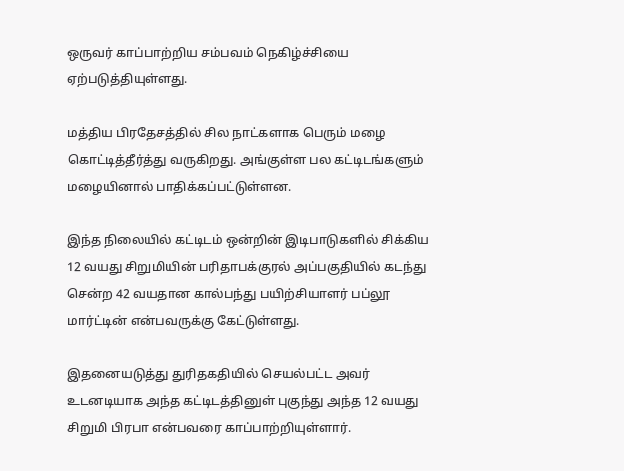ஒருவர் காப்பாற்றிய சம்பவம் நெகிழ்ச்சியை ஏற்படுத்தியுள்ளது.

மத்திய பிரதேசத்தில் சில நாட்களாக பெரும் மழை கொட்டித்தீர்த்து வருகிறது. அங்குள்ள பல கட்டிடங்களும் மழையினால் பாதிக்கப்பட்டுள்ளன.

இந்த நிலையில் கட்டிடம் ஒன்றின் இடிபாடுகளில் சிக்கிய 12 வயது சிறுமியின் பரிதாபக்குரல் அப்பகுதியில் கடந்து சென்ற 42 வயதான கால்பந்து பயிற்சியாளர் பப்லூ மார்ட்டின் என்பவருக்கு கேட்டுள்ளது.

இதனையடுத்து துரிதகதியில் செயல்பட்ட அவர் உடனடியாக அந்த கட்டிடத்தினுள் புகுந்து அந்த 12 வயது சிறுமி பிரபா என்பவரை காப்பாற்றியுள்ளார்.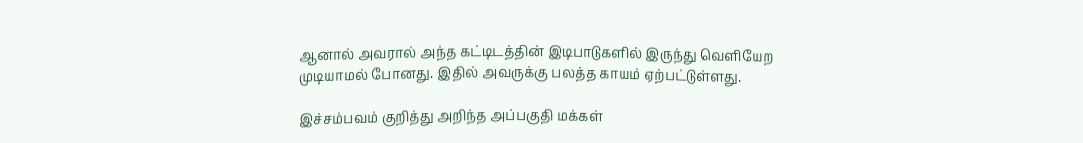ஆனால் அவரால் அந்த கட்டிடத்தின் இடிபாடுகளில் இருந்து வெளியேற முடியாமல் போனது. இதில் அவருக்கு பலத்த காயம் ஏற்பட்டுள்ளது.

இச்சம்பவம் குறித்து அறிந்த அப்பகுதி மக்கள்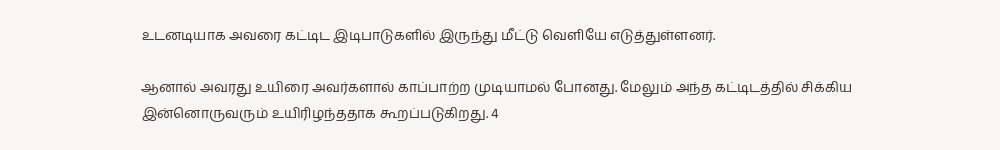உடனடியாக அவரை கட்டிட இடிபாடுகளில் இருந்து மீட்டு வெளியே எடுத்துள்ளனர்.

ஆனால் அவரது உயிரை அவர்களால் காப்பாற்ற முடியாமல் போனது. மேலும் அந்த கட்டிடத்தில் சிக்கிய இன்னொருவரும் உயிரிழந்ததாக கூறப்படுகிறது. 4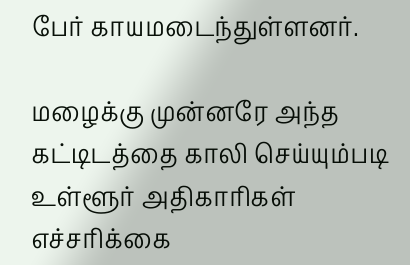பேர் காயமடைந்துள்ளனர்.

மழைக்கு முன்னரே அந்த கட்டிடத்தை காலி செய்யும்படி உள்ளூர் அதிகாரிகள் எச்சரிக்கை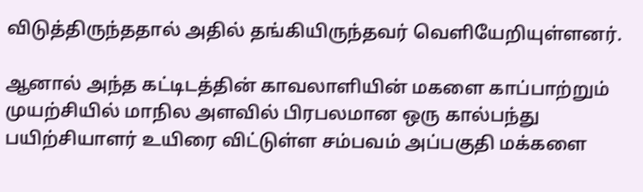விடுத்திருந்ததால் அதில் தங்கியிருந்தவர் வெளியேறியுள்ளனர்.

ஆனால் அந்த கட்டிடத்தின் காவலாளியின் மகளை காப்பாற்றும் முயற்சியில் மாநில அளவில் பிரபலமான ஒரு கால்பந்து பயிற்சியாளர் உயிரை விட்டுள்ள சம்பவம் அப்பகுதி மக்களை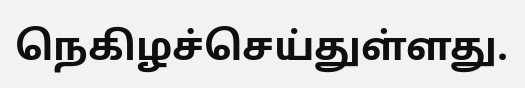நெகிழச்செய்துள்ளது.